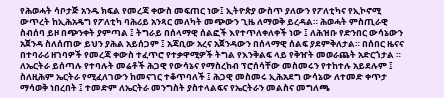የሕወሓት ሳቦታጅ አንዱ ክፍል የመረጃ ቀውስ መፍጠር ነው፤ ኢትዮጵያ ውስጥ ያለውን የፖለቲካና የኢኮኖሚ ውጥረት ከኢሕአዴግ የፖለቲካ ባሕሪይ አንጻር መለካት መጭውን ጊዜ ለማወቅ ይረዳል። ሕወሓት ምስጢራዊ ስብሰባ ይዞ በጭንቀት ያምጣል ፤ ትግራይ በሰላማዊ ሰልፎች እየተጥለቀለቀች ነው ፤ ለሕዝቡ የድንበር ውሳኔውን አጀንዳ ስለሰጠው ይህን ያሕል አይሰጋም ፤ አጃቢው አረና አጀንዳውን በሰላማዊ ሰልፍ ያደምቅለታል። በሰበር ዜናና በተባራሪ ዘገባዎች የመረጃ ቀውስ ተፈጥሮ የተቃዋሚዎች ትግል የእንቅልፍ ላይ የቅዠት መወራጨት አድርጎታል ።
ለኤርትራ ይሰጣሉ የተባሉት መሬቶች ሕጋዊ የውሳኔና የማስረከብ ፕሮሰሳቸው መስመሩን የተከተሉ አይደሉም ፤ ስለዚሕም ኤርትራ የሚፈለገውን ከመናገር ተቆጥባለች ፤ ሕጋዊ መስመሩ ኢሕአደግ ውሳኔው ለተመድ ቀጥታ ማሳወቅ ነበረበት ፤ ተመድም ለኤርትራ መንግስት ያስተላልፍና የኤርትራን መልስና መግለጫ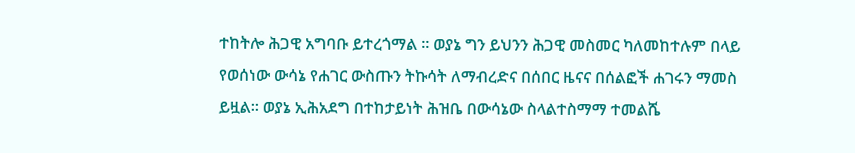ተከትሎ ሕጋዊ አግባቡ ይተረጎማል ። ወያኔ ግን ይህንን ሕጋዊ መስመር ካለመከተሉም በላይ የወሰነው ውሳኔ የሐገር ውስጡን ትኩሳት ለማብረድና በሰበር ዜናና በሰልፎች ሐገሩን ማመስ ይዟል። ወያኔ ኢሕአደግ በተከታይነት ሕዝቤ በውሳኔው ስላልተስማማ ተመልሼ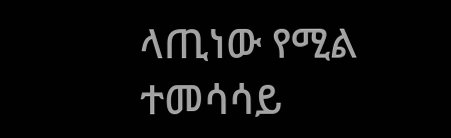ላጢነው የሚል ተመሳሳይ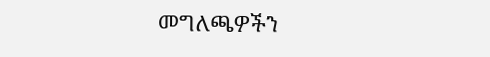መግለጫዎችን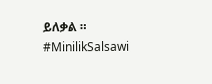ይለቃል ። #MinilikSalsawi